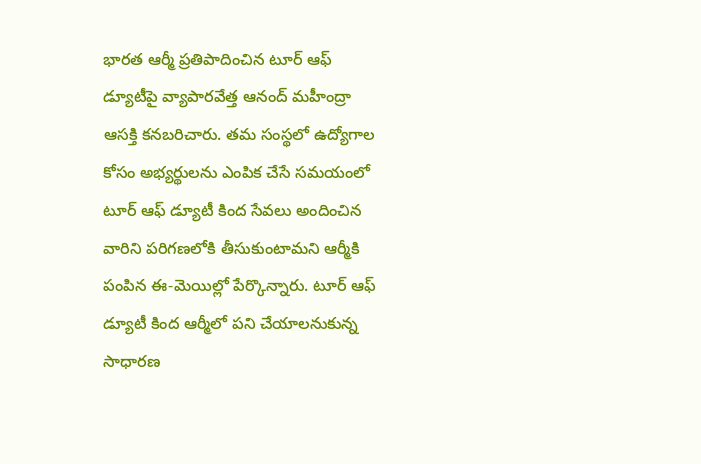భారత ఆర్మీ ప్రతిపాదించిన టూర్ ఆఫ్ డ్యూటీపై వ్యాపారవేత్త ఆనంద్ మహీంద్రా ఆసక్తి కనబరిచారు. తమ సంస్థలో ఉద్యోగాల కోసం అభ్యర్థులను ఎంపిక చేసే సమయంలో టూర్ ఆఫ్ డ్యూటీ కింద సేవలు అందించిన వారిని పరిగణలోకి తీసుకుంటామని ఆర్మీకి పంపిన ఈ-మెయిల్లో పేర్కొన్నారు. టూర్ ఆఫ్ డ్యూటీ కింద ఆర్మీలో పని చేయాలనుకున్న సాధారణ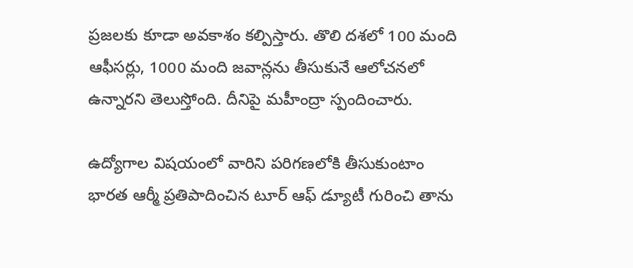ప్రజలకు కూడా అవకాశం కల్పిస్తారు. తొలి దశలో 100 మంది ఆఫీసర్లు, 1000 మంది జవాన్లను తీసుకునే ఆలోచనలో ఉన్నారని తెలుస్తోంది. దీనిపై మహీంద్రా స్పందించారు.

ఉద్యోగాల విషయంలో వారిని పరిగణలోకి తీసుకుంటాం
భారత ఆర్మీ ప్రతిపాదించిన టూర్ ఆఫ్ డ్యూటీ గురించి తాను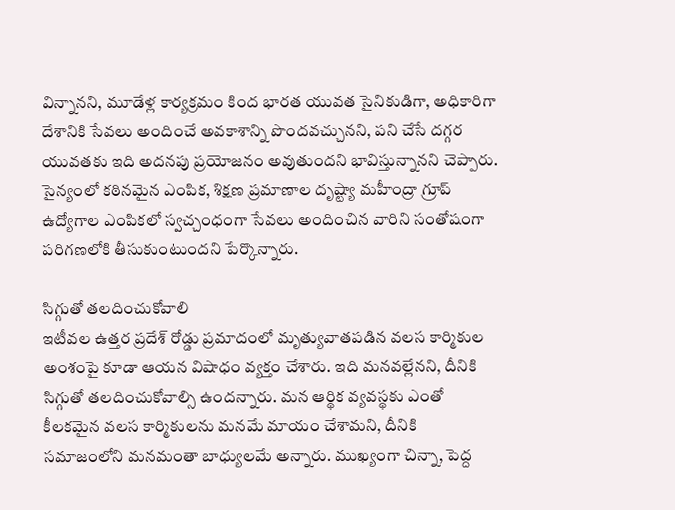విన్నానని, మూడేళ్ల కార్యక్రమం కింద భారత యువత సైనికుడిగా, అధికారిగా దేశానికి సేవలు అందించే అవకాశాన్ని పొందవచ్చునని, పని చేసే దగ్గర యువతకు ఇది అదనపు ప్రయోజనం అవుతుందని భావిస్తున్నానని చెప్పారు. సైన్యంలో కఠినమైన ఎంపిక, శిక్షణ ప్రమాణాల దృష్ట్యా మహీంద్రా గ్రూప్ ఉద్యోగాల ఎంపికలో స్వచ్చంధంగా సేవలు అందించిన వారిని సంతోషంగా పరిగణలోకి తీసుకుంటుందని పేర్కొన్నారు.

సిగ్గుతో తలదించుకోవాలి
ఇటీవల ఉత్తర ప్రదేశ్ రోడ్డు ప్రమాదంలో మృత్యువాతపడిన వలస కార్మికుల అంశంపై కూడా ఆయన విషాధం వ్యక్తం చేశారు. ఇది మనవల్లేనని, దీనికి సిగ్గుతో తలదించుకోవాల్సి ఉందన్నారు. మన ఆర్థిక వ్యవస్థకు ఎంతో కీలకమైన వలస కార్మికులను మనమే మాయం చేశామని, దీనికి సమాజంలోని మనమంతా బాధ్యులమే అన్నారు. ముఖ్యంగా చిన్నా, పెద్ద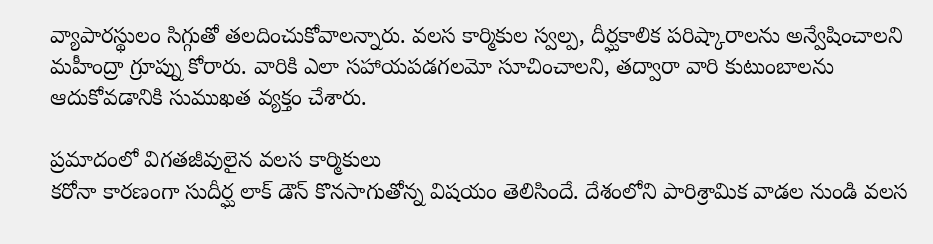వ్యాపారస్థులం సిగ్గుతో తలదించుకోవాలన్నారు. వలస కార్మికుల స్వల్ప, దీర్ఘకాలిక పరిష్కారాలను అన్వేషించాలని మహీంద్రా గ్రూప్ను కోరారు. వారికి ఎలా సహాయపడగలమో సూచించాలని, తద్వారా వారి కుటుంబాలను ఆదుకోవడానికి సుముఖత వ్యక్తం చేశారు.

ప్రమాదంలో విగతజీవులైన వలస కార్మికులు
కరోనా కారణంగా సుదీర్ఘ లాక్ డౌన్ కొనసాగుతోన్న విషయం తెలిసిందే. దేశంలోని పారిశ్రామిక వాడల నుండి వలస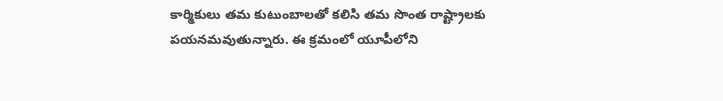కార్మికులు తమ కుటుంబాలతో కలిసి తమ సొంత రాష్ట్రాలకు పయనమవుతున్నారు. ఈ క్రమంలో యూపీలోని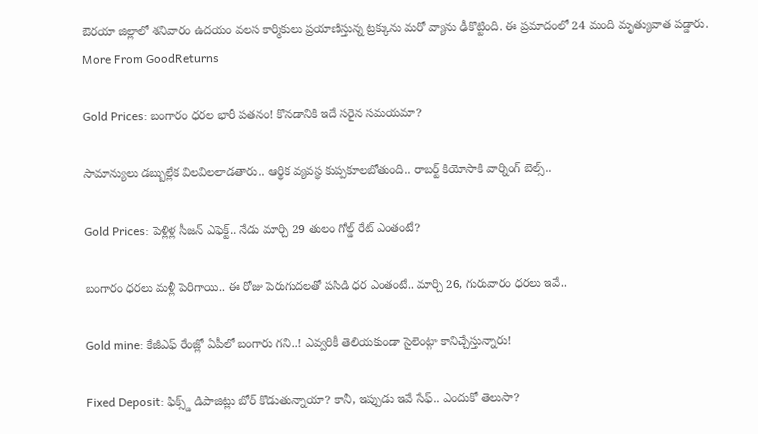ఔరయా జిల్లాలో శనివారం ఉదయం వలస కార్మికులు ప్రయాణిస్తున్న ట్రక్కును మరో వ్యాను ఢీకొట్టింది. ఈ ప్రమాదంలో 24 మంది మృత్యువాత పడ్డారు.
More From GoodReturns

Gold Prices: బంగారం ధరల భారీ పతనం! కొనడానికి ఇదే సరైన సమయమా?

సామాన్యులు డబ్బుల్లేక విలవిలలాడతారు.. ఆర్థిక వ్యవస్థ కుప్పకూలబోతుంది.. రాబర్ట్ కియోసాకి వార్నింగ్ బెల్స్..

Gold Prices: పెళ్లిళ్ల సీజన్ ఎఫెక్ట్.. నేడు మార్చి 29 తులం గోల్డ్ రేట్ ఎంతంటే?

బంగారం ధరలు మళ్లీ పెరిగాయి.. ఈ రోజు పెరుగుదలతో పసిడి ధర ఎంతంటే.. మార్చి 26, గురువారం ధరలు ఇవే..

Gold mine: కేజీఎఫ్ రేంజ్లో ఏపీలో బంగారు గని..! ఎవ్వరికీ తెలియకుండా సైలెంట్గా కానిచ్చేస్తున్నారు!

Fixed Deposit: ఫిక్స్డ్ డిపాజిట్లు బోర్ కొడుతున్నాయా? కానీ, ఇప్పుడు ఇవే సేఫ్.. ఎందుకో తెలుసా?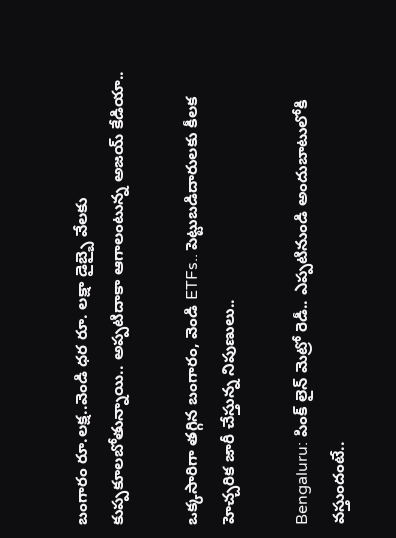బంగారం రూ.లక్ష..వెండి ధర రూ. లక్షా డైబ్బై వేలకు కుప్పకూలబోతున్నాయి.. అప్పటిదాకా ఆగాలంటున్న అజయ్ కేడియా..

ఒక్కసారిగా తగ్గిన బంగారం, వెండి ETFs.. పెట్టుబడిదారులకు కీలక హెచ్చరిక జారీ చేస్తున్న నిపుణులు..

Bengaluru: పింక్ లైన్ మెట్రో రెడీ.. ఎప్పటినుండి అందుబాటులోకి వస్తుందంటే..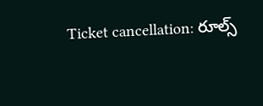Ticket cancellation: రూల్స్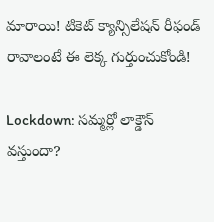మారాయి! టికెట్ క్యాన్సిలేషన్ రీఫండ్ రావాలంటే ఈ లెక్క గుర్తుంచుకోండి!

Lockdown: సమ్మర్లో లాక్డౌన్ వస్తుందా?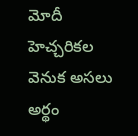మోదీ హెచ్చరికల వెనుక అసలు అర్థం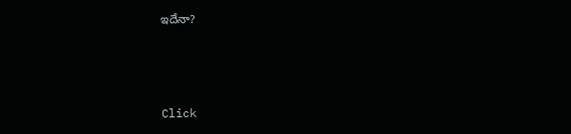ఇదేనా?



Click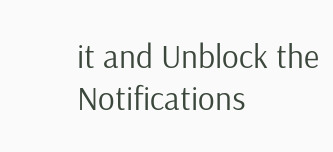it and Unblock the Notifications